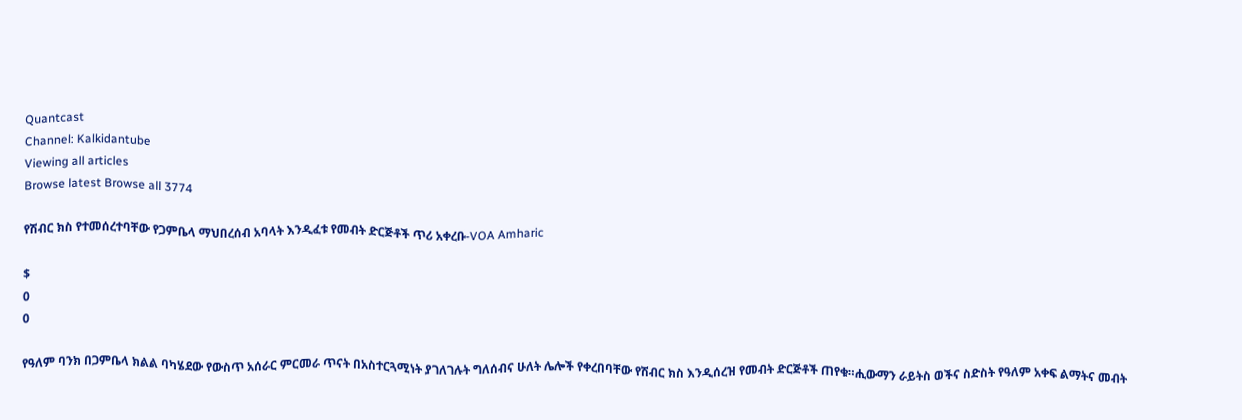Quantcast
Channel: Kalkidantube
Viewing all articles
Browse latest Browse all 3774

የሽብር ክስ የተመሰረተባቸው የጋምቤላ ማህበረሰብ አባላት እንዲፈቱ የመብት ድርጅቶች ጥሪ አቀረቡ-VOA Amharic

$
0
0

የዓለም ባንክ በጋምቤላ ክልል ባካሄደው የውስጥ አሰራር ምርመራ ጥናት በአስተርጓሚነት ያገለገሉት ግለሰብና ሁለት ሌሎች የቀረበባቸው የሽብር ክስ እንዲሰረዝ የመብት ድርጅቶች ጠየቁ።ሒውማን ራይትስ ወችና ስድስት የዓለም አቀፍ ልማትና መብት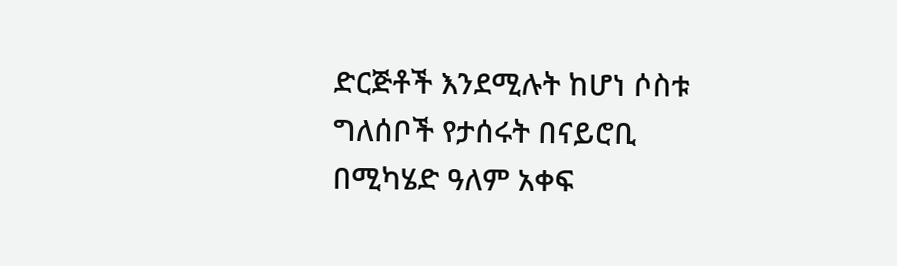ድርጅቶች እንደሚሉት ከሆነ ሶስቱ ግለሰቦች የታሰሩት በናይሮቢ በሚካሄድ ዓለም አቀፍ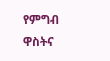የምግብ ዋስትና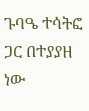ጉባዔ ተሳትፎ ጋር በተያያዘ ነው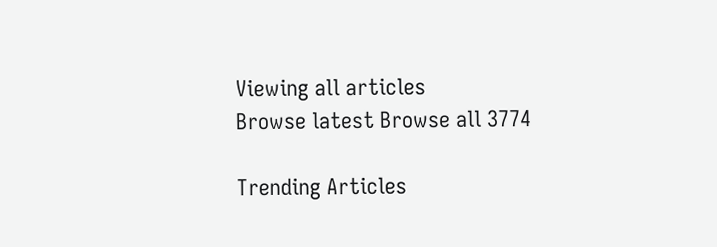Viewing all articles
Browse latest Browse all 3774

Trending Articles